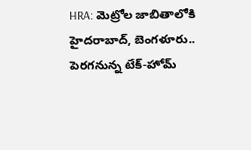HRA: మెట్రోల జాబితాలోకి హైదరాబాద్, బెంగళూరు.. పెరగనున్న టేక్-హోమ్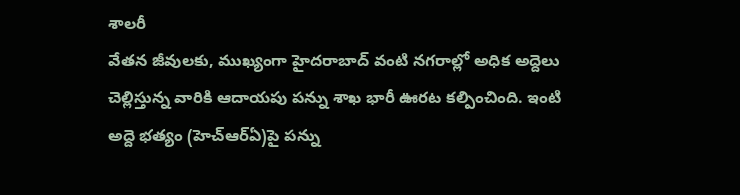శాలరీ
వేతన జీవులకు, ముఖ్యంగా హైదరాబాద్ వంటి నగరాల్లో అధిక అద్దెలు చెల్లిస్తున్న వారికి ఆదాయపు పన్ను శాఖ భారీ ఊరట కల్పించింది. ఇంటి అద్దె భత్యం (హెచ్ఆర్ఏ)పై పన్ను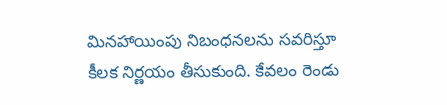మినహాయింపు నిబంధనలను సవరిస్తూ కీలక నిర్ణయం తీసుకుంది. కేవలం రెండు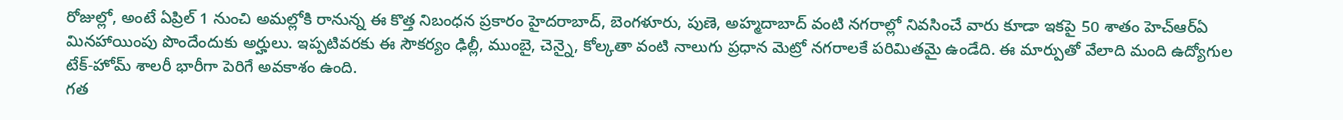రోజుల్లో, అంటే ఏప్రిల్ 1 నుంచి అమల్లోకి రానున్న ఈ కొత్త నిబంధన ప్రకారం హైదరాబాద్, బెంగళూరు, పుణె, అహ్మదాబాద్ వంటి నగరాల్లో నివసించే వారు కూడా ఇకపై 50 శాతం హెచ్ఆర్ఏ మినహాయింపు పొందేందుకు అర్హులు. ఇప్పటివరకు ఈ సౌకర్యం ఢిల్లీ, ముంబై, చెన్నై, కోల్కతా వంటి నాలుగు ప్రధాన మెట్రో నగరాలకే పరిమితమై ఉండేది. ఈ మార్పుతో వేలాది మంది ఉద్యోగుల టేక్-హోమ్ శాలరీ భారీగా పెరిగే అవకాశం ఉంది.
గత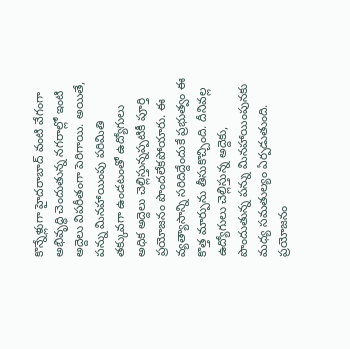కొన్నేళ్లుగా హైదరాబాద్ వంటి వేగంగా అభివృద్ధి చెందుతున్న నగరాల్లో ఇంటి అద్దెలు విపరీతంగా పెరిగాయి. అయితే, పన్ను మినహాయింపు పరిమితి తక్కువగా ఉండటంతో ఉద్యోగులు అధిక అద్దెలు చెల్లిస్తున్నప్పటికీ పూర్తి ప్రయోజనం పొందలేకపోయారు. ఈ వ్యత్యాసాన్ని సరిదిద్దేందుకే ప్రభుత్వం ఈ కొత్త మార్పును తీసుకొచ్చింది. దీనివల్ల ఉద్యోగులు చెల్లిస్తున్న అద్దెకు, పొందుతున్న పన్ను మినహాయింపునకు మధ్య సమతుల్యం ఏర్పడుతుంది.
ప్రయోజనం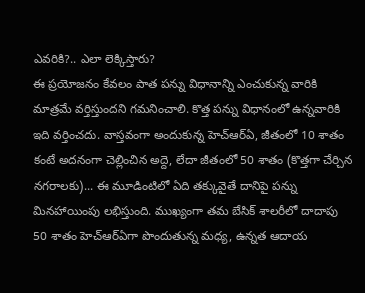ఎవరికి?.. ఎలా లెక్కిస్తారు?
ఈ ప్రయోజనం కేవలం పాత పన్ను విధానాన్ని ఎంచుకున్న వారికి మాత్రమే వర్తిస్తుందని గమనించాలి. కొత్త పన్ను విధానంలో ఉన్నవారికి ఇది వర్తించదు. వాస్తవంగా అందుకున్న హెచ్ఆర్ఏ, జీతంలో 10 శాతం కంటే అదనంగా చెల్లించిన అద్దె, లేదా జీతంలో 50 శాతం (కొత్తగా చేర్చిన నగరాలకు)... ఈ మూడింటిలో ఏది తక్కువైతే దానిపై పన్ను మినహాయింపు లభిస్తుంది. ముఖ్యంగా తమ బేసిక్ శాలరీలో దాదాపు 50 శాతం హెచ్ఆర్ఏగా పొందుతున్న మధ్య, ఉన్నత ఆదాయ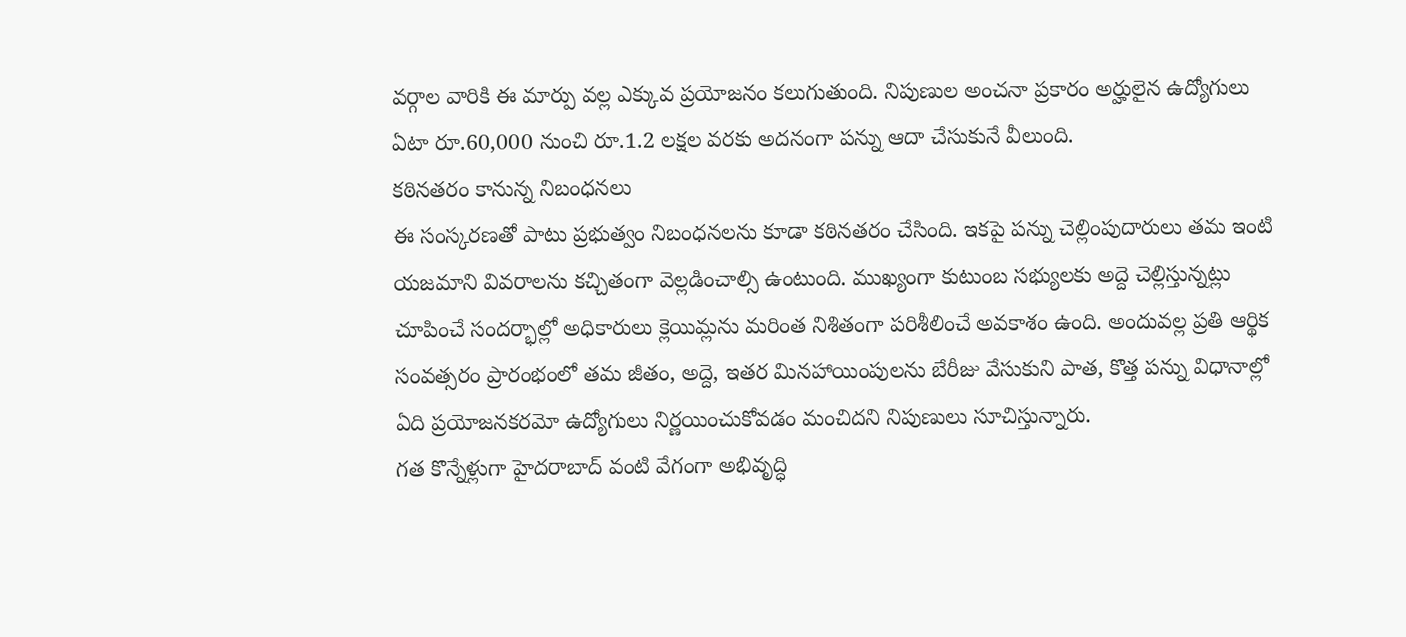వర్గాల వారికి ఈ మార్పు వల్ల ఎక్కువ ప్రయోజనం కలుగుతుంది. నిపుణుల అంచనా ప్రకారం అర్హులైన ఉద్యోగులు ఏటా రూ.60,000 నుంచి రూ.1.2 లక్షల వరకు అదనంగా పన్ను ఆదా చేసుకునే వీలుంది.
కఠినతరం కానున్న నిబంధనలు
ఈ సంస్కరణతో పాటు ప్రభుత్వం నిబంధనలను కూడా కఠినతరం చేసింది. ఇకపై పన్ను చెల్లింపుదారులు తమ ఇంటి యజమాని వివరాలను కచ్చితంగా వెల్లడించాల్సి ఉంటుంది. ముఖ్యంగా కుటుంబ సభ్యులకు అద్దె చెల్లిస్తున్నట్లు చూపించే సందర్భాల్లో అధికారులు క్లెయిమ్లను మరింత నిశితంగా పరిశీలించే అవకాశం ఉంది. అందువల్ల ప్రతి ఆర్థిక సంవత్సరం ప్రారంభంలో తమ జీతం, అద్దె, ఇతర మినహాయింపులను బేరీజు వేసుకుని పాత, కొత్త పన్ను విధానాల్లో ఏది ప్రయోజనకరమో ఉద్యోగులు నిర్ణయించుకోవడం మంచిదని నిపుణులు సూచిస్తున్నారు.
గత కొన్నేళ్లుగా హైదరాబాద్ వంటి వేగంగా అభివృద్ధి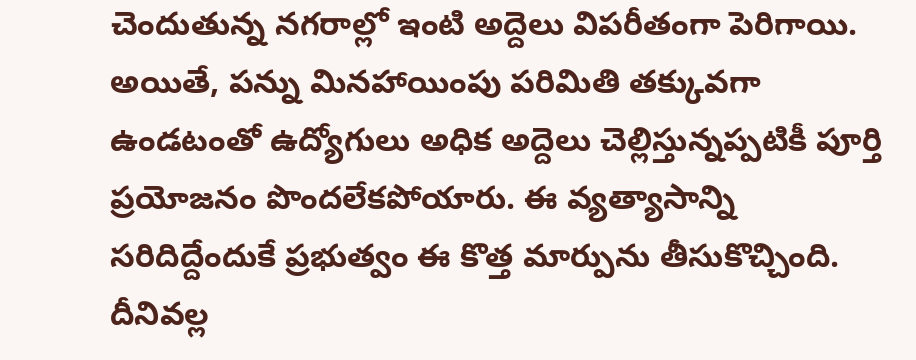చెందుతున్న నగరాల్లో ఇంటి అద్దెలు విపరీతంగా పెరిగాయి. అయితే, పన్ను మినహాయింపు పరిమితి తక్కువగా ఉండటంతో ఉద్యోగులు అధిక అద్దెలు చెల్లిస్తున్నప్పటికీ పూర్తి ప్రయోజనం పొందలేకపోయారు. ఈ వ్యత్యాసాన్ని సరిదిద్దేందుకే ప్రభుత్వం ఈ కొత్త మార్పును తీసుకొచ్చింది. దీనివల్ల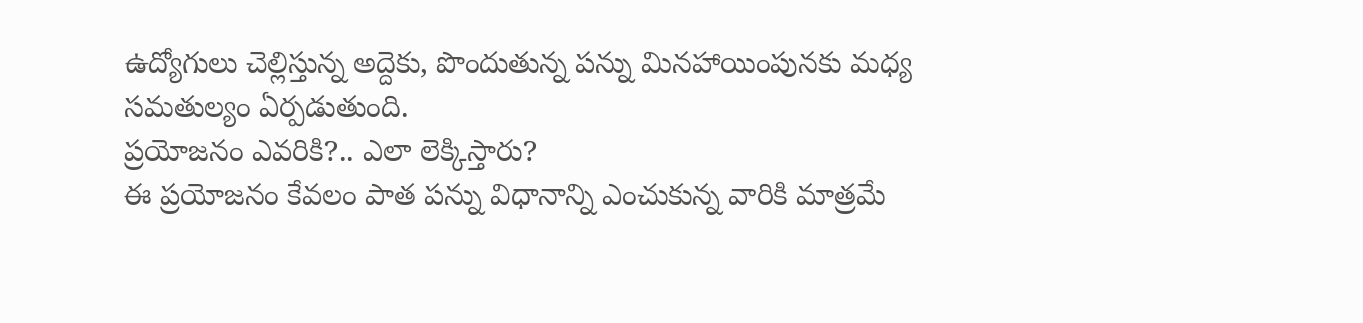ఉద్యోగులు చెల్లిస్తున్న అద్దెకు, పొందుతున్న పన్ను మినహాయింపునకు మధ్య సమతుల్యం ఏర్పడుతుంది.
ప్రయోజనం ఎవరికి?.. ఎలా లెక్కిస్తారు?
ఈ ప్రయోజనం కేవలం పాత పన్ను విధానాన్ని ఎంచుకున్న వారికి మాత్రమే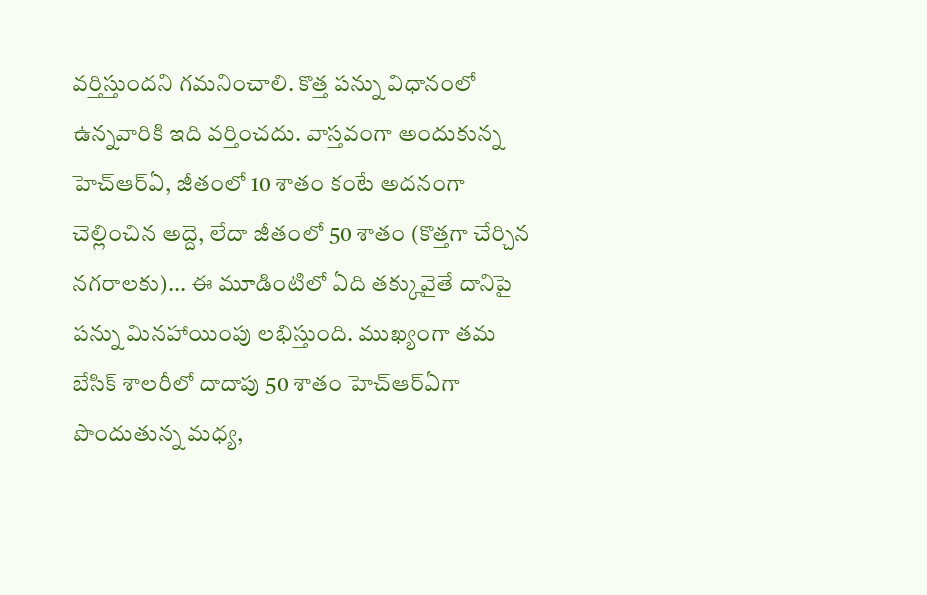వర్తిస్తుందని గమనించాలి. కొత్త పన్ను విధానంలో ఉన్నవారికి ఇది వర్తించదు. వాస్తవంగా అందుకున్న హెచ్ఆర్ఏ, జీతంలో 10 శాతం కంటే అదనంగా చెల్లించిన అద్దె, లేదా జీతంలో 50 శాతం (కొత్తగా చేర్చిన నగరాలకు)... ఈ మూడింటిలో ఏది తక్కువైతే దానిపై పన్ను మినహాయింపు లభిస్తుంది. ముఖ్యంగా తమ బేసిక్ శాలరీలో దాదాపు 50 శాతం హెచ్ఆర్ఏగా పొందుతున్న మధ్య,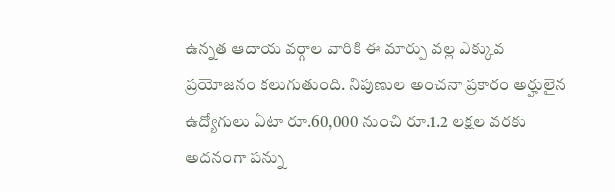ఉన్నత ఆదాయ వర్గాల వారికి ఈ మార్పు వల్ల ఎక్కువ ప్రయోజనం కలుగుతుంది. నిపుణుల అంచనా ప్రకారం అర్హులైన ఉద్యోగులు ఏటా రూ.60,000 నుంచి రూ.1.2 లక్షల వరకు అదనంగా పన్ను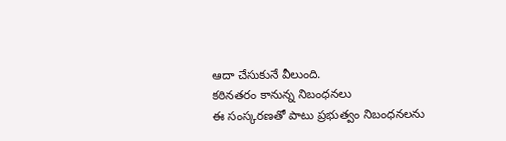ఆదా చేసుకునే వీలుంది.
కఠినతరం కానున్న నిబంధనలు
ఈ సంస్కరణతో పాటు ప్రభుత్వం నిబంధనలను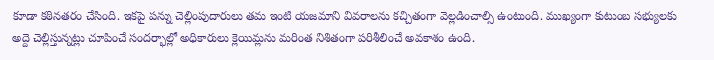కూడా కఠినతరం చేసింది. ఇకపై పన్ను చెల్లింపుదారులు తమ ఇంటి యజమాని వివరాలను కచ్చితంగా వెల్లడించాల్సి ఉంటుంది. ముఖ్యంగా కుటుంబ సభ్యులకు అద్దె చెల్లిస్తున్నట్లు చూపించే సందర్భాల్లో అధికారులు క్లెయిమ్లను మరింత నిశితంగా పరిశీలించే అవకాశం ఉంది.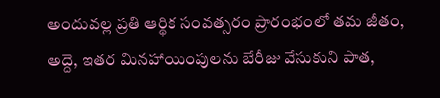అందువల్ల ప్రతి ఆర్థిక సంవత్సరం ప్రారంభంలో తమ జీతం, అద్దె, ఇతర మినహాయింపులను బేరీజు వేసుకుని పాత,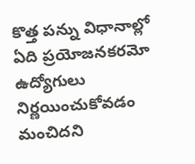కొత్త పన్ను విధానాల్లో ఏది ప్రయోజనకరమో ఉద్యోగులు నిర్ణయించుకోవడం మంచిదని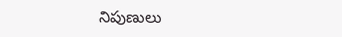నిపుణులు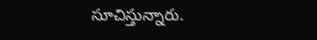సూచిస్తున్నారు.